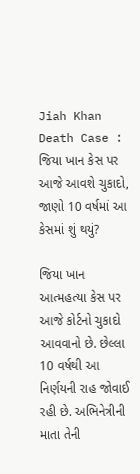Jiah Khan Death Case : જિયા ખાન કેસ પર આજે આવશે ચુકાદો, જાણો 10 વર્ષમાં આ કેસમાં શું થયું?

જિયા ખાન આત્મહત્યા કેસ પર આજે કોર્ટનો ચુકાદો આવવાનો છે. છેલ્લા 10 વર્ષથી આ નિર્ણયની રાહ જોવાઈ રહી છે. અભિનેત્રીની માતા તેની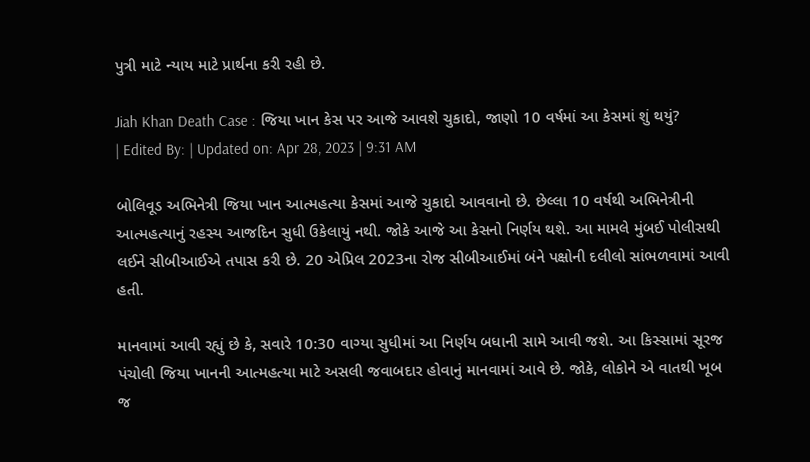પુત્રી માટે ન્યાય માટે પ્રાર્થના કરી રહી છે.

Jiah Khan Death Case : જિયા ખાન કેસ પર આજે આવશે ચુકાદો, જાણો 10 વર્ષમાં આ કેસમાં શું થયું?
| Edited By: | Updated on: Apr 28, 2023 | 9:31 AM

બોલિવૂડ અભિનેત્રી જિયા ખાન આત્મહત્યા કેસમાં આજે ચુકાદો આવવાનો છે. છેલ્લા 10 વર્ષથી અભિનેત્રીની આત્મહત્યાનું રહસ્ય આજદિન સુધી ઉકેલાયું નથી. જોકે આજે આ કેસનો નિર્ણય થશે. આ મામલે મુંબઈ પોલીસથી લઈને સીબીઆઈએ તપાસ કરી છે. 20 એપ્રિલ 2023ના રોજ સીબીઆઈમાં બંને પક્ષોની દલીલો સાંભળવામાં આવી હતી.

માનવામાં આવી રહ્યું છે કે, સવારે 10:30 વાગ્યા સુધીમાં આ નિર્ણય બધાની સામે આવી જશે. આ કિસ્સામાં સૂરજ પંચોલી જિયા ખાનની આત્મહત્યા માટે અસલી જવાબદાર હોવાનું માનવામાં આવે છે. જોકે, લોકોને એ વાતથી ખૂબ જ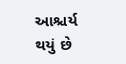આશ્ચર્ય થયું છે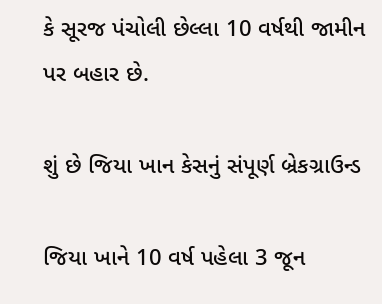કે સૂરજ પંચોલી છેલ્લા 10 વર્ષથી જામીન પર બહાર છે.

શું છે જિયા ખાન કેસનું સંપૂર્ણ બ્રેકગ્રાઉન્ડ

જિયા ખાને 10 વર્ષ પહેલા 3 જૂન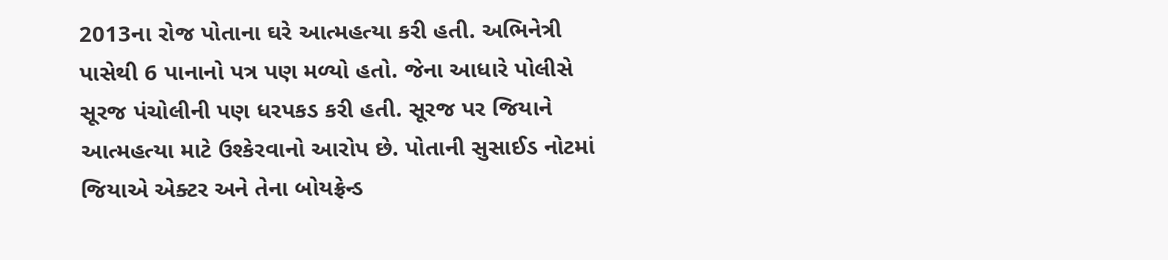2013ના રોજ પોતાના ઘરે આત્મહત્યા કરી હતી. અભિનેત્રી પાસેથી 6 પાનાનો પત્ર પણ મળ્યો હતો. જેના આધારે પોલીસે સૂરજ પંચોલીની પણ ધરપકડ કરી હતી. સૂરજ પર જિયાને આત્મહત્યા માટે ઉશ્કેરવાનો આરોપ છે. પોતાની સુસાઈડ નોટમાં જિયાએ એક્ટર અને તેના બોયફ્રેન્ડ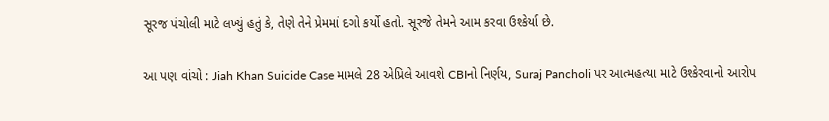સૂરજ પંચોલી માટે લખ્યું હતું કે, તેણે તેને પ્રેમમાં દગો કર્યો હતો. સૂરજે તેમને આમ કરવા ઉશ્કેર્યા છે.

આ પણ વાંચો : Jiah Khan Suicide Case મામલે 28 એપ્રિલે આવશે CBIનો નિર્ણય, Suraj Pancholi પર આત્મહત્યા માટે ઉશ્કેરવાનો આરોપ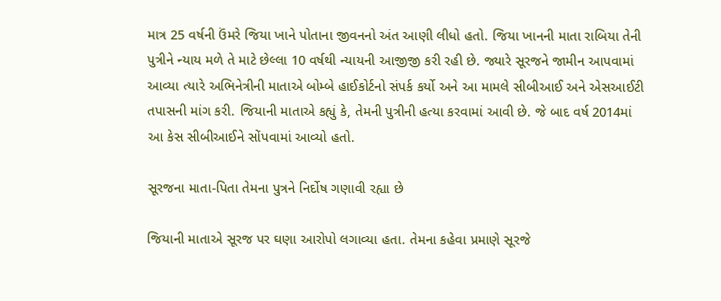માત્ર 25 વર્ષની ઉંમરે જિયા ખાને પોતાના જીવનનો અંત આણી લીધો હતો. જિયા ખાનની માતા રાબિયા તેની પુત્રીને ન્યાય મળે તે માટે છેલ્લા 10 વર્ષથી ન્યાયની આજીજી કરી રહી છે. જ્યારે સૂરજને જામીન આપવામાં આવ્યા ત્યારે અભિનેત્રીની માતાએ બોમ્બે હાઈકોર્ટનો સંપર્ક કર્યો અને આ મામલે સીબીઆઈ અને એસઆઈટી તપાસની માંગ કરી. જિયાની માતાએ કહ્યું કે, તેમની પુત્રીની હત્યા કરવામાં આવી છે. જે બાદ વર્ષ 2014માં આ કેસ સીબીઆઈને સોંપવામાં આવ્યો હતો.

સૂરજના માતા-પિતા તેમના પુત્રને નિર્દોષ ગણાવી રહ્યા છે

જિયાની માતાએ સૂરજ પર ઘણા આરોપો લગાવ્યા હતા. તેમના કહેવા પ્રમાણે સૂરજે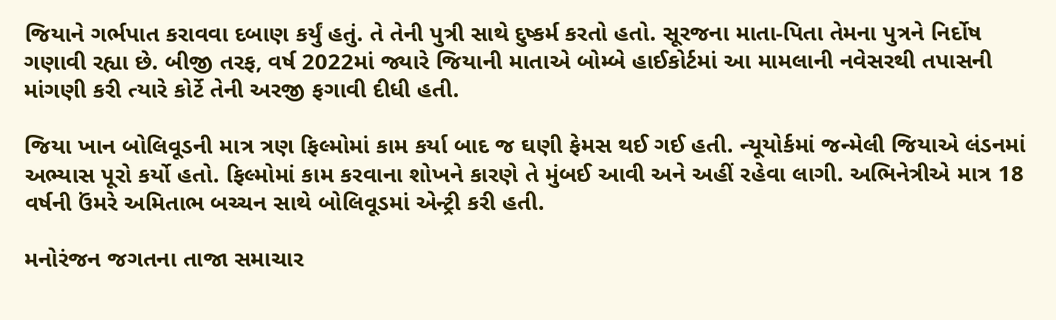જિયાને ગર્ભપાત કરાવવા દબાણ કર્યું હતું. તે તેની પુત્રી સાથે દુષ્કર્મ કરતો હતો. સૂરજના માતા-પિતા તેમના પુત્રને નિર્દોષ ગણાવી રહ્યા છે. બીજી તરફ, વર્ષ 2022માં જ્યારે જિયાની માતાએ બોમ્બે હાઈકોર્ટમાં આ મામલાની નવેસરથી તપાસની માંગણી કરી ત્યારે કોર્ટે તેની અરજી ફગાવી દીધી હતી.

જિયા ખાન બોલિવૂડની માત્ર ત્રણ ફિલ્મોમાં કામ કર્યા બાદ જ ઘણી ફેમસ થઈ ગઈ હતી. ન્યૂયોર્કમાં જન્મેલી જિયાએ લંડનમાં અભ્યાસ પૂરો કર્યો હતો. ફિલ્મોમાં કામ કરવાના શોખને કારણે તે મુંબઈ આવી અને અહીં રહેવા લાગી. અભિનેત્રીએ માત્ર 18 વર્ષની ઉંમરે અમિતાભ બચ્ચન સાથે બોલિવૂડમાં એન્ટ્રી કરી હતી.

મનોરંજન જગતના તાજા સમાચાર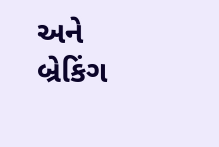અને બ્રેકિંગ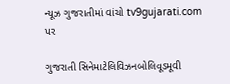ન્યૂઝ ગુજરાતીમાં વાંચો tv9gujarati.com પર

ગુજરાતી સિનેમાટેલિવિઝનબોલિવૂડમૂવી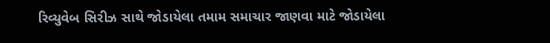રિવ્યુવેબ સિરીઝ સાથે જોડાયેલા તમામ સમાચાર જાણવા માટે જોડાયેલા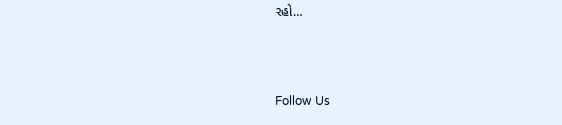રહો…



Follow Us